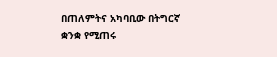በጠለምትና አካባቢው በትግርኛ ቋንቋ የሚጠሩ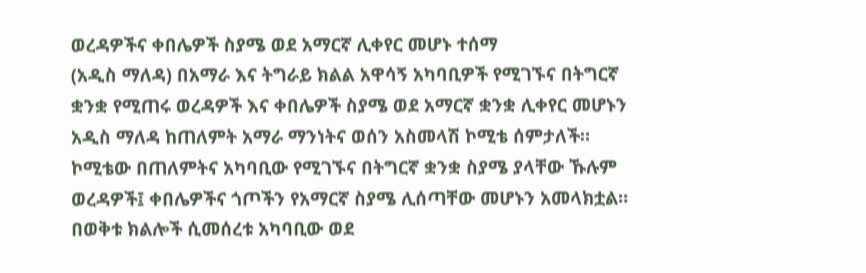ወረዳዎችና ቀበሌዎች ስያሜ ወደ አማርኛ ሊቀየር መሆኑ ተሰማ
(አዲስ ማለዳ) በአማራ እና ትግራይ ክልል አዋሳኝ አካባቢዎች የሚገኙና በትግርኛ ቋንቋ የሚጠሩ ወረዳዎች እና ቀበሌዎች ስያሜ ወደ አማርኛ ቋንቋ ሊቀየር መሆኑን አዲስ ማለዳ ከጠለምት አማራ ማንነትና ወሰን አስመላሽ ኮሚቴ ሰምታለች።
ኮሚቴው በጠለምትና አካባቢው የሚገኙና በትግርኛ ቋንቋ ስያሜ ያላቸው ኹሉም ወረዳዎች፤ ቀበሌዎችና ጎጦችን የአማርኛ ስያሜ ሊሰጣቸው መሆኑን አመላክቷል።
በወቅቱ ክልሎች ሲመሰረቱ አካባቢው ወደ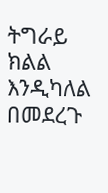ትግራይ ክልል እንዲካለል በመደረጉ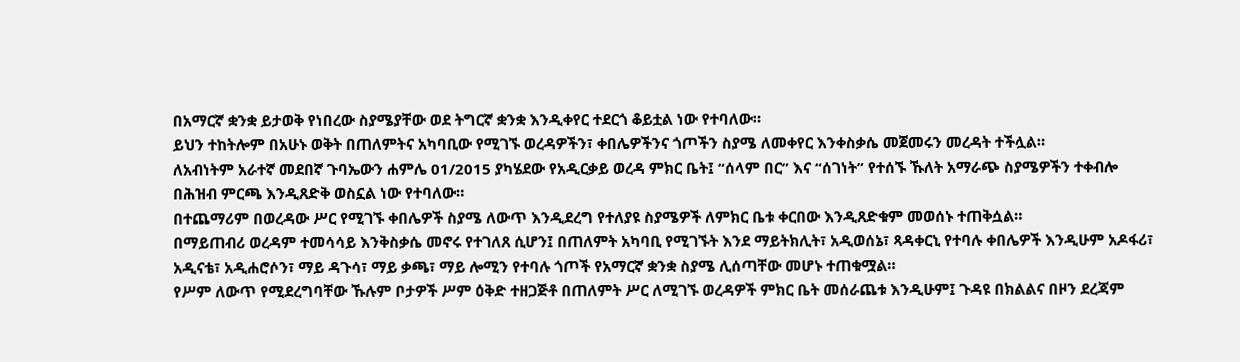በአማርኛ ቋንቋ ይታወቅ የነበረው ስያሜያቸው ወደ ትግርኛ ቋንቋ እንዲቀየር ተደርጎ ቆይቷል ነው የተባለው።
ይህን ተከትሎም በአሁኑ ወቅት በጠለምትና አካባቢው የሚገኙ ወረዳዎችን፣ ቀበሌዎችንና ጎጦችን ስያሜ ለመቀየር እንቀስቃሴ መጀመሩን መረዳት ተችሏል።
ለአብነትም አራተኛ መደበኛ ጉባኤውን ሐምሌ 01/2015 ያካሄደው የአዲርቃይ ወረዳ ምክር ቤት፤ “ሰላም በር” እና “ሰገነት” የተሰኙ ኹለት አማራጭ ስያሜዎችን ተቀብሎ በሕዝብ ምርጫ እንዲጸድቅ ወስኗል ነው የተባለው።
በተጨማሪም በወረዳው ሥር የሚገኙ ቀበሌዎች ስያሜ ለውጥ እንዲደረግ የተለያዩ ስያሜዎች ለምክር ቤቱ ቀርበው እንዲጸድቁም መወሰኑ ተጠቅሷል።
በማይጠብሪ ወረዳም ተመሳሳይ እንቅስቃሴ መኖሩ የተገለጸ ሲሆን፤ በጠለምት አካባቢ የሚገኙት እንደ ማይትክሊት፣ አዲወሰኔ፣ ጻዳቀርኒ የተባሉ ቀበሌዎች እንዲሁም አዶፋሪ፣ አዲናቴ፣ አዲሐሮሶን፣ ማይ ዳጉሳ፣ ማይ ቃጫ፣ ማይ ሎሚን የተባሉ ጎጦች የአማርኛ ቋንቋ ስያሜ ሊሰጣቸው መሆኑ ተጠቁሟል።
የሥም ለውጥ የሚደረግባቸው ኹሉም ቦታዎች ሥም ዕቅድ ተዘጋጅቶ በጠለምት ሥር ለሚገኙ ወረዳዎች ምክር ቤት መሰራጨቱ እንዲሁም፤ ጉዳዩ በክልልና በዞን ደረጃም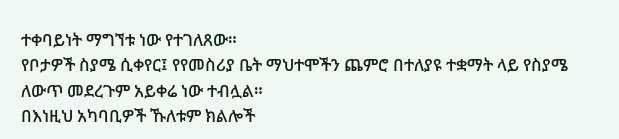ተቀባይነት ማግኘቱ ነው የተገለጸው።
የቦታዎች ስያሜ ሲቀየር፤ የየመስሪያ ቤት ማህተሞችን ጨምሮ በተለያዩ ተቋማት ላይ የስያሜ ለውጥ መደረጉም አይቀሬ ነው ተብሏል።
በእነዚህ አካባቢዎች ኹለቱም ክልሎች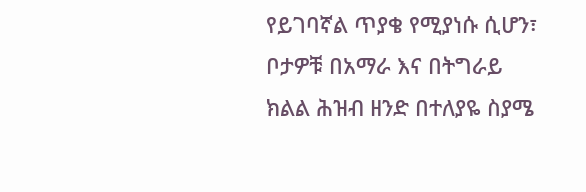የይገባኛል ጥያቄ የሚያነሱ ሲሆን፣ ቦታዎቹ በአማራ እና በትግራይ ክልል ሕዝብ ዘንድ በተለያዬ ስያሜ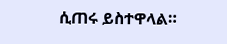ሲጠሩ ይስተዋላል።